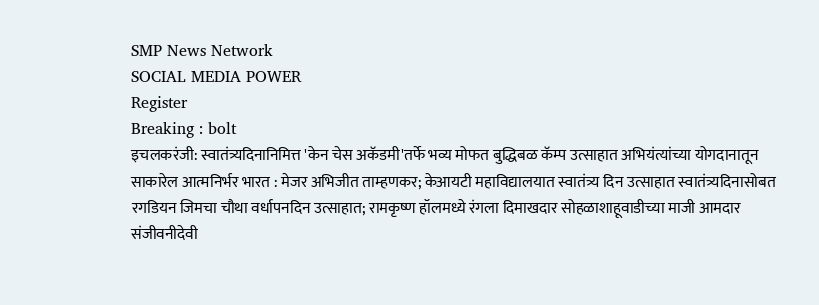SMP News Network
SOCIAL MEDIA POWER
Register
Breaking : bolt
इचलकरंजी: स्वातंत्र्यदिनानिमित्त 'केन चेस अकॅडमी'तर्फे भव्य मोफत बुद्धिबळ कॅम्प उत्साहात अभियंत्यांच्या योगदानातून साकारेल आत्मनिर्भर भारत : मेजर अभिजीत ताम्हणकर; केआयटी महाविद्यालयात स्वातंत्र्य दिन उत्साहात स्वातंत्र्यदिनासोबत रगडियन जिमचा चौथा वर्धापनदिन उत्साहात; रामकृष्ण हॉलमध्ये रंगला दिमाखदार सोहळाशाहूवाडीच्या माजी आमदार संजीवनीदेवी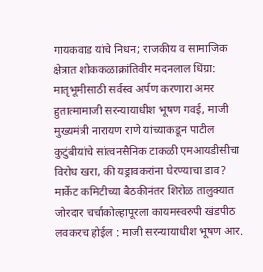गायकवाड यांचे निधन; राजकीय व सामाजिक क्षेत्रात शोककळाक्रांतिवीर मदनलाल धिंग्रा: मातृभूमीसाठी सर्वस्व अर्पण करणारा अमर हुतात्मामाजी सरन्यायाधीश भूषण गवई, माजी मुख्यमंत्री नारायण राणे यांच्याकडून पाटील कुटुंबीयांचे सांत्वनसैनिक टाकळी एमआयडीसीचा विरोध खरा, की यड्रावकरांना घेरण्याचा डाव? मार्केट कमिटीच्या बैठकीनंतर शिरोळ तालुक्यात जोरदार चर्चाकोल्हापूरला कायमस्वरुपी खंडपीठ लवकरच होईल : माजी सरन्यायाधीश भूषण आर.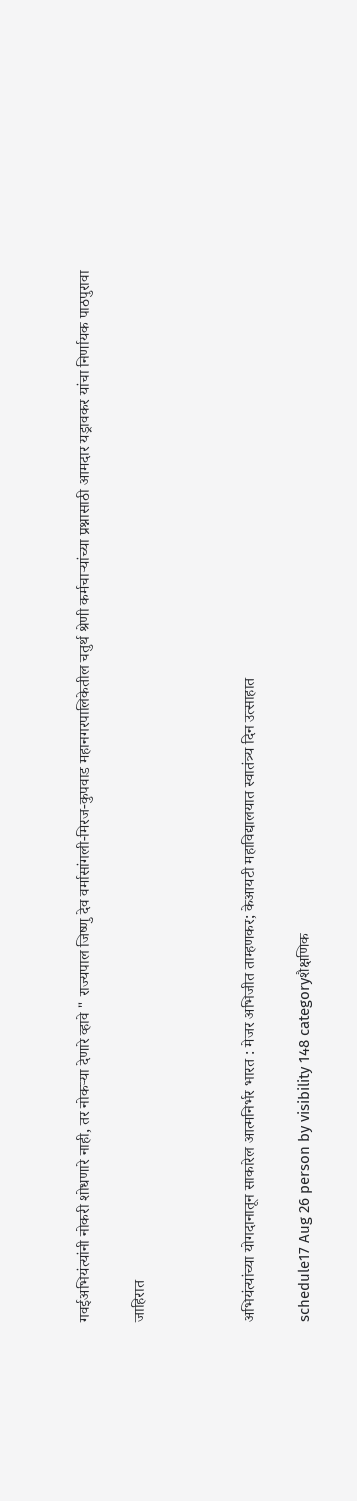गवईअभियंत्यांनी नोकरी शोधणारे नाही, तर नोकऱ्या देणारे व्हावे " राज्यपाल जिष्णु देव वर्मासांगली-मिरज-कुपवाड महानगरपालिकेतील चतुर्थ श्रेणी कर्मचाऱ्यांच्या प्रश्नासाठी आमदार यड्रावकर यांचा निर्णायक पाठपुरावा

जाहिरात



अभियंत्यांच्या योगदानातून साकारेल आत्मनिर्भर भारत : मेजर अभिजीत ताम्हणकर; केआयटी महाविद्यालयात स्वातंत्र्य दिन उत्साहात

schedule17 Aug 26 person by visibility 148 categoryशैक्षणिक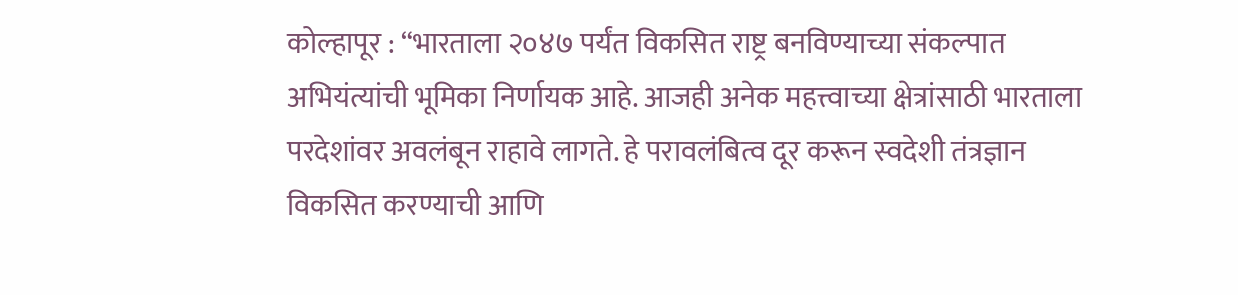कोल्हापूर : “भारताला २०४७ पर्यंत विकसित राष्ट्र बनविण्याच्या संकल्पात अभियंत्यांची भूमिका निर्णायक आहे. आजही अनेक महत्त्वाच्या क्षेत्रांसाठी भारताला परदेशांवर अवलंबून राहावे लागते. हे परावलंबित्व दूर करून स्वदेशी तंत्रज्ञान विकसित करण्याची आणि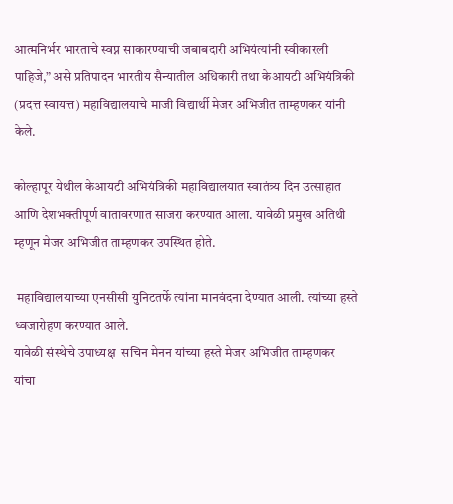आत्मनिर्भर भारताचे स्वप्न साकारण्याची जबाबदारी अभियंत्यांनी स्वीकारली पाहिजे,” असे प्रतिपादन भारतीय सैन्यातील अधिकारी तथा केआयटी अभियंत्रिकी (प्रदत्त स्वायत्त) महाविद्यालयाचे माजी विद्यार्थी मेजर अभिजीत ताम्हणकर यांनी केले.

कोल्हापूर येथील केआयटी अभियंत्रिकी महाविद्यालयात स्वातंत्र्य दिन उत्साहात आणि देशभक्तीपूर्ण वातावरणात साजरा करण्यात आला. यावेळी प्रमुख अतिथी म्हणून मेजर अभिजीत ताम्हणकर उपस्थित होते.

 महाविद्यालयाच्या एनसीसी युनिटतर्फे त्यांना मानवंदना देण्यात आली. त्यांच्या हस्ते ध्वजारोहण करण्यात आले.
यावेळी संस्थेचे उपाध्यक्ष  सचिन मेनन यांच्या हस्ते मेजर अभिजीत ताम्हणकर यांचा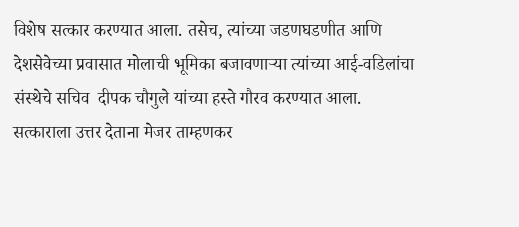विशेष सत्कार करण्यात आला. तसेच, त्यांच्या जडणघडणीत आणि देशसेवेच्या प्रवासात मोलाची भूमिका बजावणाऱ्या त्यांच्या आई-वडिलांचा संस्थेचे सचिव  दीपक चौगुले यांच्या हस्ते गौरव करण्यात आला.
सत्काराला उत्तर देताना मेजर ताम्हणकर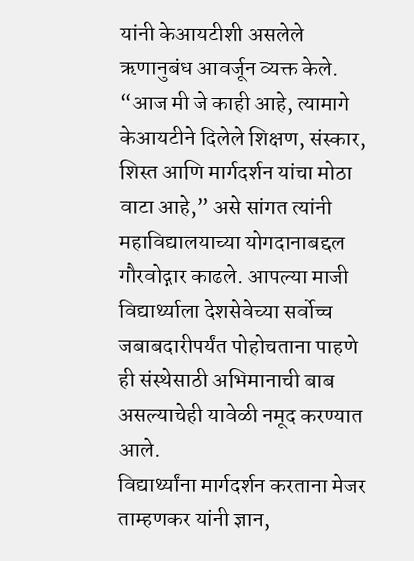यांनी केआयटीशी असलेले ऋणानुबंध आवर्जून व्यक्त केले. “आज मी जे काही आहे, त्यामागे केआयटीने दिलेले शिक्षण, संस्कार, शिस्त आणि मार्गदर्शन यांचा मोठा वाटा आहे,” असे सांगत त्यांनी महाविद्यालयाच्या योगदानाबद्दल गौरवोद्गार काढले. आपल्या माजी विद्यार्थ्याला देशसेवेच्या सर्वोच्च जबाबदारीपर्यंत पोहोचताना पाहणे ही संस्थेसाठी अभिमानाची बाब असल्याचेही यावेळी नमूद करण्यात आले.
विद्यार्थ्यांना मार्गदर्शन करताना मेजर ताम्हणकर यांनी ज्ञान,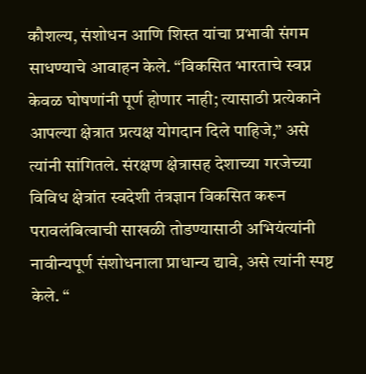कौशल्य, संशोधन आणि शिस्त यांचा प्रभावी संगम साधण्याचे आवाहन केले. “विकसित भारताचे स्वप्न केवळ घोषणांनी पूर्ण होणार नाही; त्यासाठी प्रत्येकाने आपल्या क्षेत्रात प्रत्यक्ष योगदान दिले पाहिजे,” असे त्यांनी सांगितले. संरक्षण क्षेत्रासह देशाच्या गरजेच्या विविध क्षेत्रांत स्वदेशी तंत्रज्ञान विकसित करून परावलंबित्वाची साखळी तोडण्यासाठी अभियंत्यांनी नावीन्यपूर्ण संशोधनाला प्राधान्य द्यावे, असे त्यांनी स्पष्ट केले. “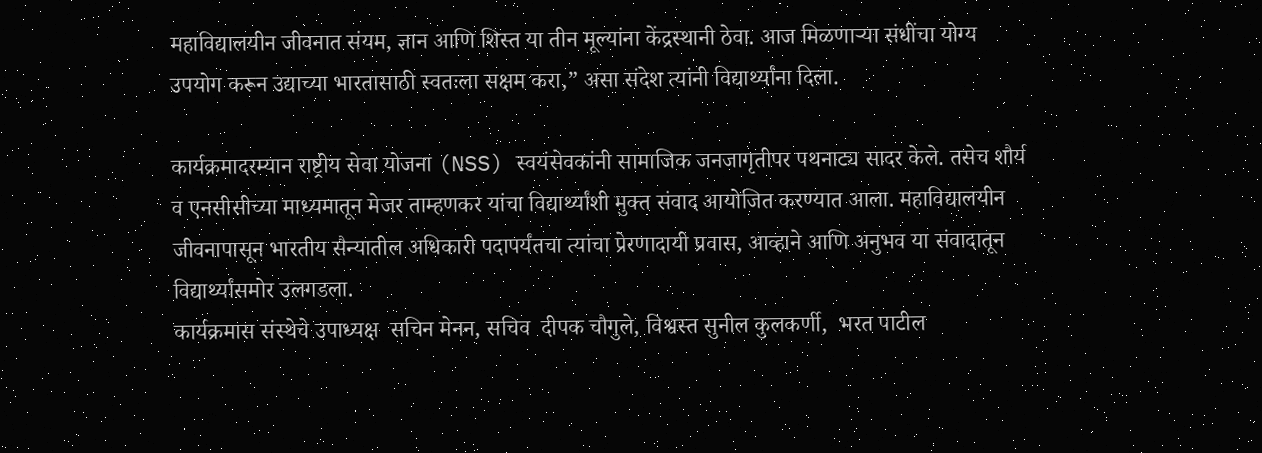महाविद्यालयीन जीवनात संयम, ज्ञान आणि शिस्त या तीन मूल्यांना केंद्रस्थानी ठेवा. आज मिळणाऱ्या संधींचा योग्य उपयोग करून उद्याच्या भारतासाठी स्वतःला सक्षम करा,” असा संदेश त्यांनी विद्यार्थ्यांना दिला.

कार्यक्रमादरम्यान राष्ट्रीय सेवा योजना (NSS) स्वयंसेवकांनी सामाजिक जनजागृतीपर पथनाट्य सादर केले. तसेच शौर्य व एनसीसीच्या माध्यमातून मेजर ताम्हणकर यांचा विद्यार्थ्यांशी मुक्त संवाद आयोजित करण्यात आला. महाविद्यालयीन जीवनापासून भारतीय सैन्यातील अधिकारी पदापर्यंतचा त्यांचा प्रेरणादायी प्रवास, आव्हाने आणि अनुभव या संवादातून विद्यार्थ्यांसमोर उलगडला.
कार्यक्रमास संस्थेचे उपाध्यक्ष  सचिन मेनन, सचिव  दीपक चौगुले, विश्वस्त सुनील कुलकर्णी,  भरत पाटील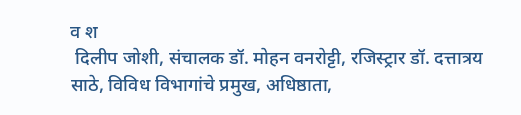व श
 दिलीप जोशी, संचालक डॉ. मोहन वनरोट्टी, रजिस्ट्रार डॉ. दत्तात्रय साठे, विविध विभागांचे प्रमुख, अधिष्ठाता,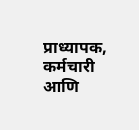प्राध्यापक, कर्मचारी आणि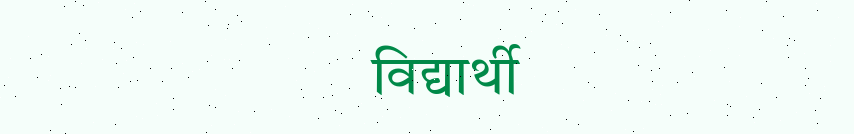विद्यार्थी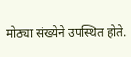मोठ्या संख्येने उपस्थित होते.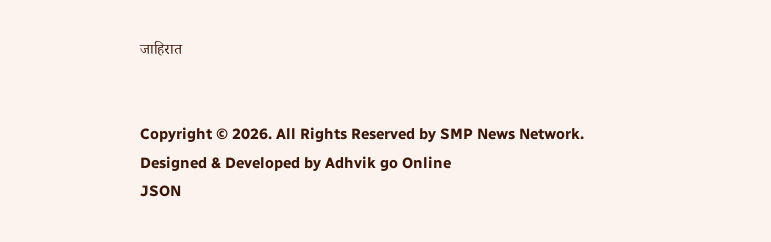जाहिरात


Copyright © 2026. All Rights Reserved by SMP News Network.
Designed & Developed by Adhvik go Online
JSON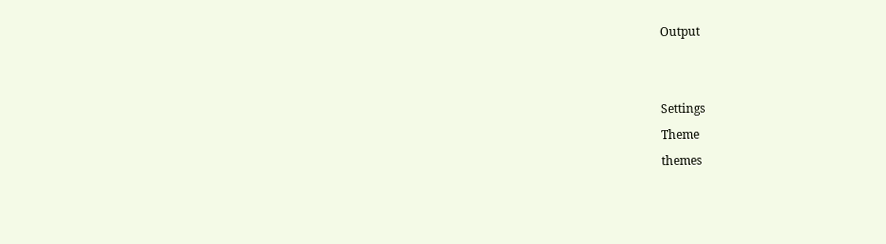Output


Settings
Theme
themes